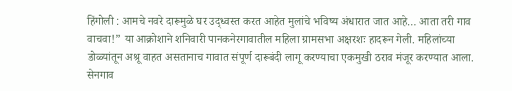हिंगोली : आमचे नवरे दारूमुळे घर उद्ध्वस्त करत आहेत मुलांचे भविष्य अंधारात जात आहे… आता तरी गाव वाचवा!” या आक्रोशाने शनिवारी पानकनेरगावातील महिला ग्रामसभा अक्षरशः हादरून गेली. महिलांच्या डोळ्यांतून अश्रू वाहत असतानाच गावात संपूर्ण दारूबंदी लागू करण्याचा एकमुखी ठराव मंजूर करण्यात आला. सेनगाव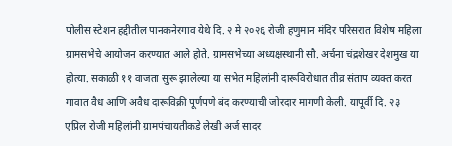पोलीस स्टेशन हद्दीतील पानकनेरगाव येथे दि. २ मे २०२६ रोजी हणुमान मंदिर परिसरात विशेष महिला ग्रामसभेचे आयोजन करण्यात आले होते. ग्रामसभेच्या अध्यक्षस्थानी सौ. अर्चना चंद्रशेखर देशमुख या होत्या. सकाळी ११ वाजता सुरू झालेल्या या सभेत महिलांनी दारूविरोधात तीव्र संताप व्यक्त करत गावात वैध आणि अवैध दारूविक्री पूर्णपणे बंद करण्याची जोरदार मागणी केली. यापूर्वी दि. २३ एप्रिल रोजी महिलांनी ग्रामपंचायतीकडे लेखी अर्ज सादर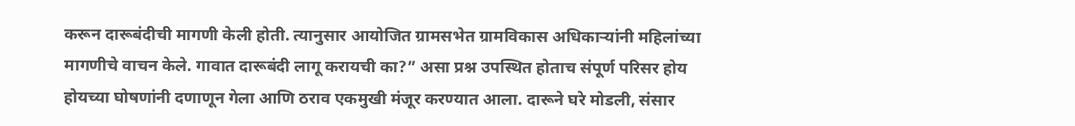करून दारूबंदीची मागणी केली होती. त्यानुसार आयोजित ग्रामसभेत ग्रामविकास अधिकाऱ्यांनी महिलांच्या मागणीचे वाचन केले. गावात दारूबंदी लागू करायची का?” असा प्रश्न उपस्थित होताच संपूर्ण परिसर होय होयच्या घोषणांनी दणाणून गेला आणि ठराव एकमुखी मंजूर करण्यात आला. दारूने घरे मोडली, संसार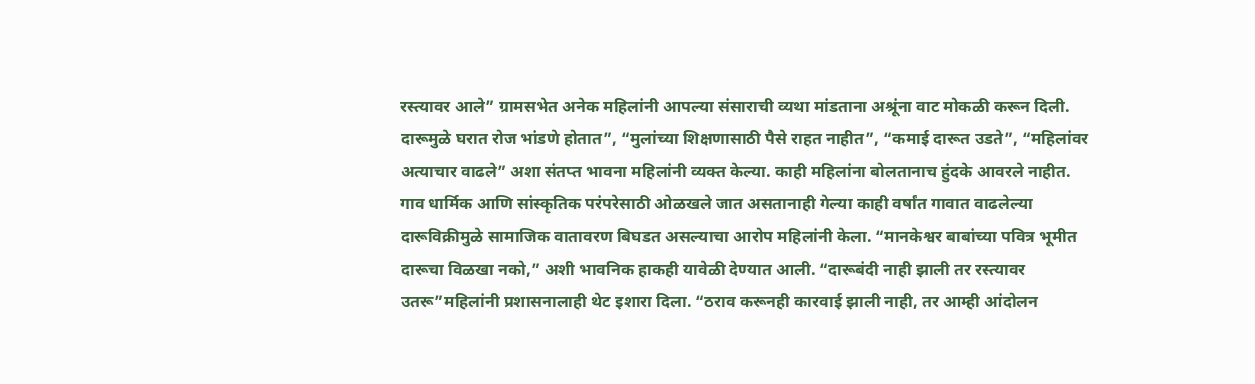रस्त्यावर आले” ग्रामसभेत अनेक महिलांनी आपल्या संसाराची व्यथा मांडताना अश्रूंना वाट मोकळी करून दिली. दारूमुळे घरात रोज भांडणे होतात”, “मुलांच्या शिक्षणासाठी पैसे राहत नाहीत”, “कमाई दारूत उडते”, “महिलांवर अत्याचार वाढले” अशा संतप्त भावना महिलांनी व्यक्त केल्या. काही महिलांना बोलतानाच हुंदके आवरले नाहीत. गाव धार्मिक आणि सांस्कृतिक परंपरेसाठी ओळखले जात असतानाही गेल्या काही वर्षांत गावात वाढलेल्या दारूविक्रीमुळे सामाजिक वातावरण बिघडत असल्याचा आरोप महिलांनी केला. “मानकेश्वर बाबांच्या पवित्र भूमीत दारूचा विळखा नको,” अशी भावनिक हाकही यावेळी देण्यात आली. “दारूबंदी नाही झाली तर रस्त्यावर उतरू”महिलांनी प्रशासनालाही थेट इशारा दिला. “ठराव करूनही कारवाई झाली नाही, तर आम्ही आंदोलन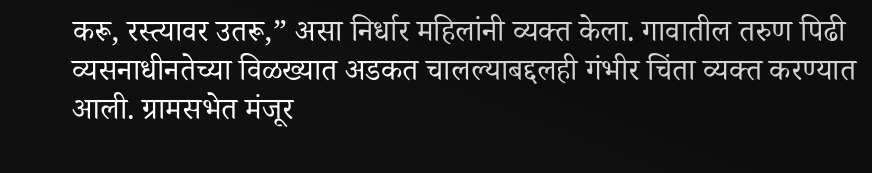करू, रस्त्यावर उतरू,” असा निर्धार महिलांनी व्यक्त केला. गावातील तरुण पिढी व्यसनाधीनतेच्या विळख्यात अडकत चालल्याबद्दलही गंभीर चिंता व्यक्त करण्यात आली. ग्रामसभेत मंजूर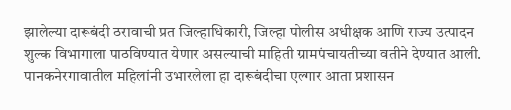झालेल्या दारूबंदी ठरावाची प्रत जिल्हाधिकारी, जिल्हा पोलीस अधीक्षक आणि राज्य उत्पादन शुल्क विभागाला पाठविण्यात येणार असल्याची माहिती ग्रामपंचायतीच्या वतीने देण्यात आली. पानकनेरगावातील महिलांनी उभारलेला हा दारूबंदीचा एल्गार आता प्रशासन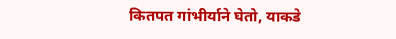कितपत गांभीर्याने घेतो, याकडे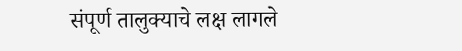संपूर्ण तालुक्याचे लक्ष लागले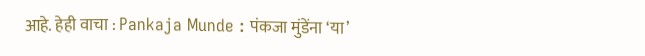आहे. हेही वाचा : Pankaja Munde : पंकजा मुंडेंना ‘या’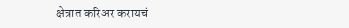क्षेत्रात करिअर करायचं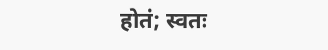होतं; स्वतः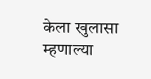केला खुलासा म्हणाल्या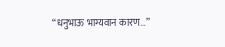“धनुभाऊ भाग्यवान कारण…”